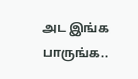அட இங்க பாருங்க..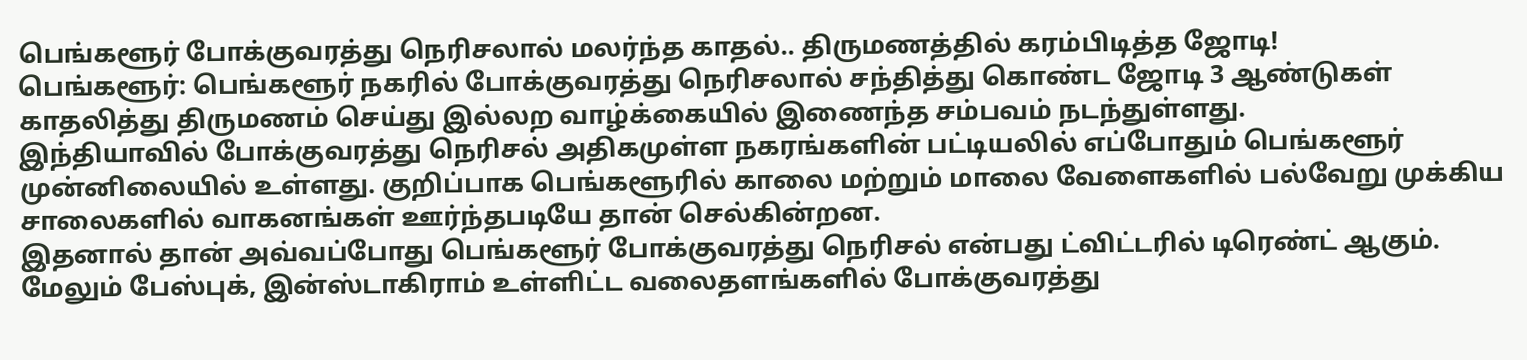பெங்களூர் போக்குவரத்து நெரிசலால் மலர்ந்த காதல்.. திருமணத்தில் கரம்பிடித்த ஜோடி!
பெங்களூர்: பெங்களூர் நகரில் போக்குவரத்து நெரிசலால் சந்தித்து கொண்ட ஜோடி 3 ஆண்டுகள் காதலித்து திருமணம் செய்து இல்லற வாழ்க்கையில் இணைந்த சம்பவம் நடந்துள்ளது.
இந்தியாவில் போக்குவரத்து நெரிசல் அதிகமுள்ள நகரங்களின் பட்டியலில் எப்போதும் பெங்களூர் முன்னிலையில் உள்ளது. குறிப்பாக பெங்களூரில் காலை மற்றும் மாலை வேளைகளில் பல்வேறு முக்கிய சாலைகளில் வாகனங்கள் ஊர்ந்தபடியே தான் செல்கின்றன.
இதனால் தான் அவ்வப்போது பெங்களூர் போக்குவரத்து நெரிசல் என்பது ட்விட்டரில் டிரெண்ட் ஆகும். மேலும் பேஸ்புக், இன்ஸ்டாகிராம் உள்ளிட்ட வலைதளங்களில் போக்குவரத்து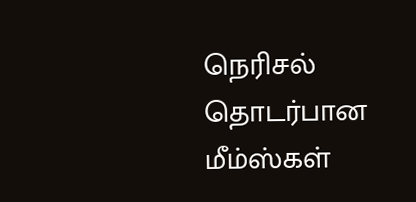நெரிசல் தொடர்பான மீம்ஸ்கள்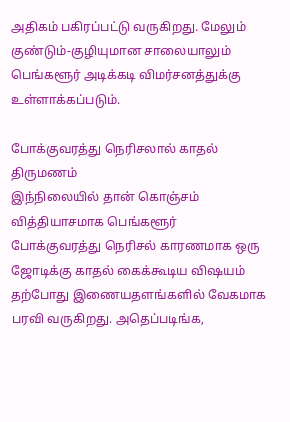அதிகம் பகிரப்பட்டு வருகிறது. மேலும் குண்டும்-குழியுமான சாலையாலும் பெங்களூர் அடிக்கடி விமர்சனத்துக்கு உள்ளாக்கப்படும்.

போக்குவரத்து நெரிசலால் காதல் திருமணம்
இந்நிலையில் தான் கொஞ்சம் வித்தியாசமாக பெங்களூர் போக்குவரத்து நெரிசல் காரணமாக ஒரு ஜோடிக்கு காதல் கைக்கூடிய விஷயம் தற்போது இணையதளங்களில் வேகமாக பரவி வருகிறது. அதெப்படிங்க,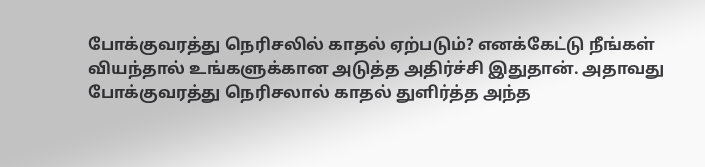போக்குவரத்து நெரிசலில் காதல் ஏற்படும்? எனக்கேட்டு நீங்கள் வியந்தால் உங்களுக்கான அடுத்த அதிர்ச்சி இதுதான். அதாவது போக்குவரத்து நெரிசலால் காதல் துளிர்த்த அந்த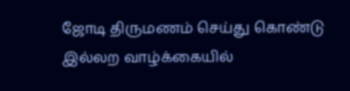ஜோடி திருமணம் செய்து கொண்டு இல்லற வாழ்க்கையில்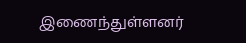இணைந்துள்ளனர்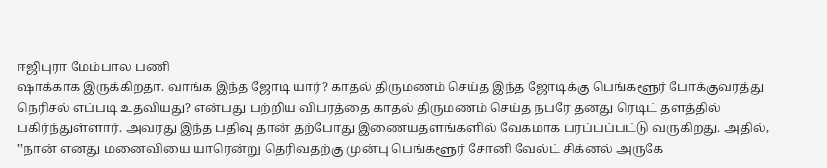ஈஜிபுரா மேம்பால பணி
ஷாக்காக இருக்கிறதா. வாங்க இந்த ஜோடி யார்? காதல் திருமணம் செய்த இந்த ஜோடிக்கு பெங்களூர் போக்குவரத்து நெரிசல் எப்படி உதவியது? என்பது பற்றிய விபரத்தை காதல் திருமணம் செய்த நபரே தனது ரெடிட் தளத்தில் பகிர்ந்துள்ளார். அவரது இந்த பதிவு தான் தற்போது இணையதளங்களில் வேகமாக பரப்பப்பட்டு வருகிறது. அதில், ‛‛நான் எனது மனைவியை யாரென்று தெரிவதற்கு முன்பு பெங்களூர் சோனி வேல்ட் சிக்னல் அருகே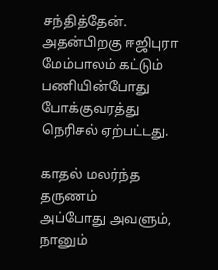சந்தித்தேன். அதன்பிறகு ஈஜிபுரா மேம்பாலம் கட்டும் பணியின்போது போக்குவரத்து நெரிசல் ஏற்பட்டது.

காதல் மலர்ந்த தருணம்
அப்போது அவளும், நானும்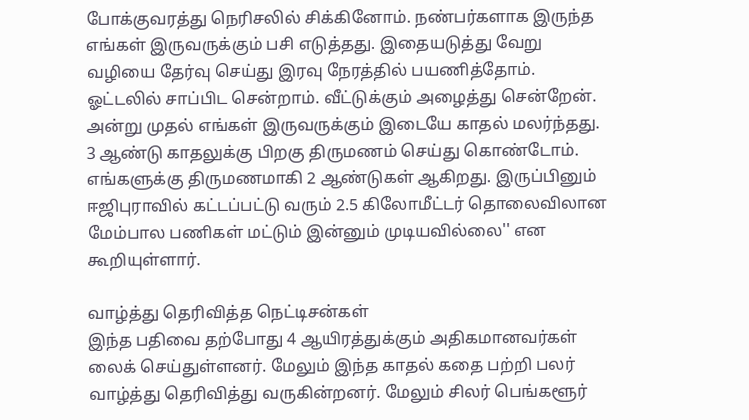போக்குவரத்து நெரிசலில் சிக்கினோம். நண்பர்களாக இருந்த எங்கள் இருவருக்கும் பசி எடுத்தது. இதையடுத்து வேறு வழியை தேர்வு செய்து இரவு நேரத்தில் பயணித்தோம். ஓட்டலில் சாப்பிட சென்றாம். வீட்டுக்கும் அழைத்து சென்றேன். அன்று முதல் எங்கள் இருவருக்கும் இடையே காதல் மலர்ந்தது. 3 ஆண்டு காதலுக்கு பிறகு திருமணம் செய்து கொண்டோம். எங்களுக்கு திருமணமாகி 2 ஆண்டுகள் ஆகிறது. இருப்பினும் ஈஜிபுராவில் கட்டப்பட்டு வரும் 2.5 கிலோமீட்டர் தொலைவிலான மேம்பால பணிகள் மட்டும் இன்னும் முடியவில்லை'' என கூறியுள்ளார்.

வாழ்த்து தெரிவித்த நெட்டிசன்கள்
இந்த பதிவை தற்போது 4 ஆயிரத்துக்கும் அதிகமானவர்கள் லைக் செய்துள்ளனர். மேலும் இந்த காதல் கதை பற்றி பலர் வாழ்த்து தெரிவித்து வருகின்றனர். மேலும் சிலர் பெங்களூர்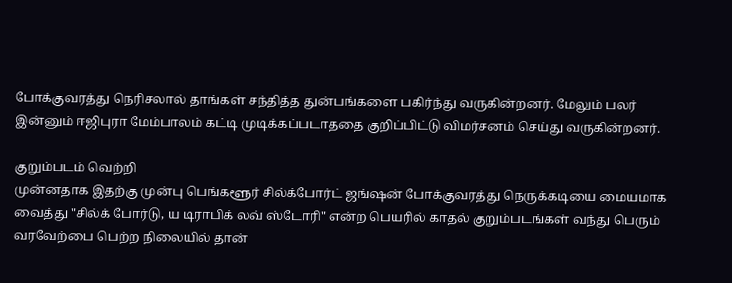போக்குவரத்து நெரிசலால் தாங்கள் சந்தித்த துன்பங்களை பகிர்ந்து வருகின்றனர். மேலும் பலர் இன்னும் ஈஜிபுரா மேம்பாலம் கட்டி முடிக்கப்படாததை குறிப்பிட்டு விமர்சனம் செய்து வருகின்றனர்.

குறும்படம் வெற்றி
முன்னதாக இதற்கு முன்பு பெங்களூர் சில்க்போர்ட் ஜங்ஷன் போக்குவரத்து நெருக்கடியை மையமாக வைத்து "சில்க் போர்டு, ய டிராபிக் லவ் ஸ்டோரி" என்ற பெயரில் காதல் குறும்படங்கள் வந்து பெரும் வரவேற்பை பெற்ற நிலையில் தான்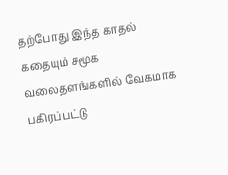தற்போது இந்த காதல் கதையும் சமூக வலைதளங்களில் வேகமாக பகிரப்பட்டு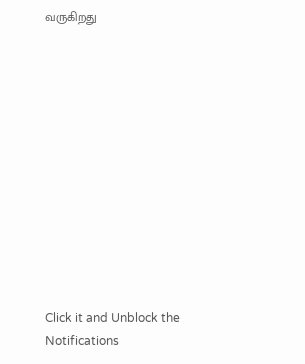வருகிறது












Click it and Unblock the Notifications